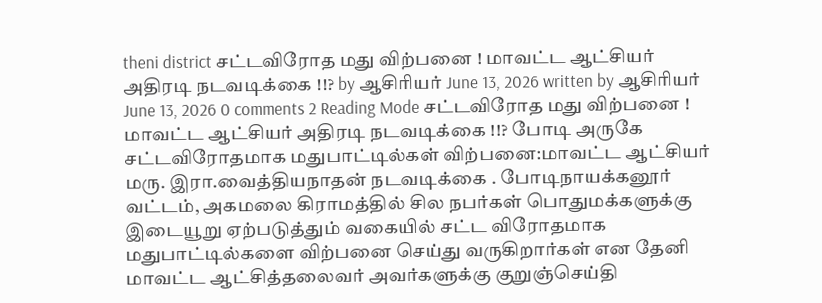theni district சட்டவிரோத மது விற்பனை ! மாவட்ட ஆட்சியர் அதிரடி நடவடிக்கை !!? by ஆசிரியர் June 13, 2026 written by ஆசிரியர் June 13, 2026 0 comments 2 Reading Mode சட்டவிரோத மது விற்பனை ! மாவட்ட ஆட்சியர் அதிரடி நடவடிக்கை !!? போடி அருகே சட்டவிரோதமாக மதுபாட்டில்கள் விற்பனை:மாவட்ட ஆட்சியர் மரு. இரா.வைத்தியநாதன் நடவடிக்கை . போடிநாயக்கனூர் வட்டம், அகமலை கிராமத்தில் சில நபர்கள் பொதுமக்களுக்கு இடையூறு ஏற்படுத்தும் வகையில் சட்ட விரோதமாக மதுபாட்டில்களை விற்பனை செய்து வருகிறார்கள் என தேனி மாவட்ட ஆட்சித்தலைவர் அவர்களுக்கு குறுஞ்செய்தி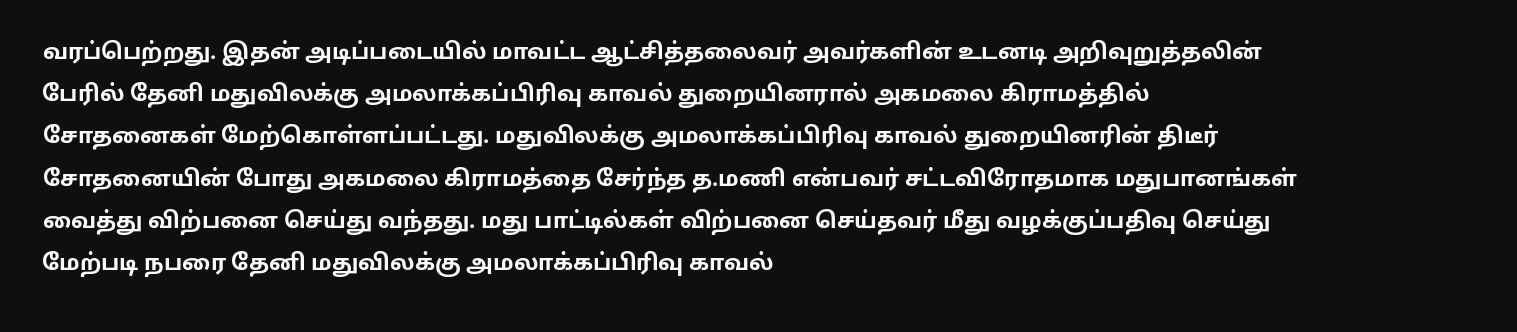வரப்பெற்றது. இதன் அடிப்படையில் மாவட்ட ஆட்சித்தலைவர் அவர்களின் உடனடி அறிவுறுத்தலின் பேரில் தேனி மதுவிலக்கு அமலாக்கப்பிரிவு காவல் துறையினரால் அகமலை கிராமத்தில் சோதனைகள் மேற்கொள்ளப்பட்டது. மதுவிலக்கு அமலாக்கப்பிரிவு காவல் துறையினரின் திடீர் சோதனையின் போது அகமலை கிராமத்தை சேர்ந்த த.மணி என்பவர் சட்டவிரோதமாக மதுபானங்கள் வைத்து விற்பனை செய்து வந்தது. மது பாட்டில்கள் விற்பனை செய்தவர் மீது வழக்குப்பதிவு செய்து மேற்படி நபரை தேனி மதுவிலக்கு அமலாக்கப்பிரிவு காவல்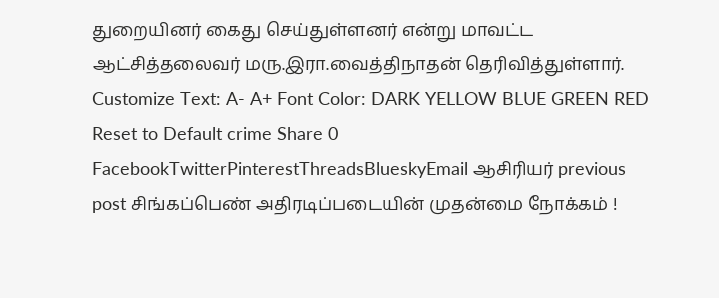துறையினர் கைது செய்துள்ளனர் என்று மாவட்ட ஆட்சித்தலைவர் மரு.இரா.வைத்திநாதன் தெரிவித்துள்ளார். Customize Text: A- A+ Font Color: DARK YELLOW BLUE GREEN RED Reset to Default crime Share 0 FacebookTwitterPinterestThreadsBlueskyEmail ஆசிரியர் previous post சிங்கப்பெண் அதிரடிப்படையின் முதன்மை நோக்கம் !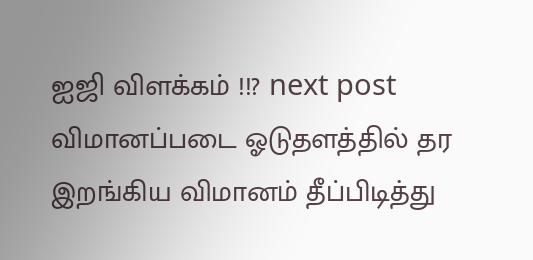ஐஜி விளக்கம் !!? next post விமானப்படை ஓடுதளத்தில் தர இறங்கிய விமானம் தீப்பிடித்து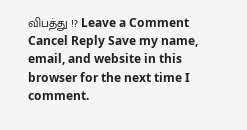விபத்து !? Leave a Comment Cancel Reply Save my name, email, and website in this browser for the next time I comment.